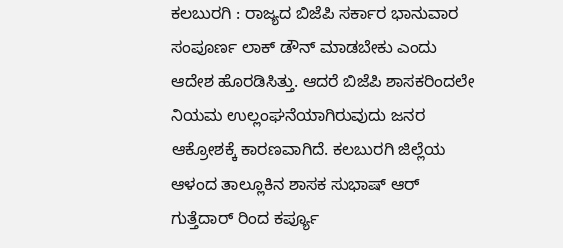ಕಲಬುರಗಿ : ರಾಜ್ಯದ ಬಿಜೆಪಿ ಸರ್ಕಾರ ಭಾನುವಾರ ಸಂಪೂರ್ಣ ಲಾಕ್ ಡೌನ್ ಮಾಡಬೇಕು ಎಂದು ಆದೇಶ ಹೊರಡಿಸಿತ್ತು. ಆದರೆ ಬಿಜೆಪಿ ಶಾಸಕರಿಂದಲೇ ನಿಯಮ ಉಲ್ಲಂಘನೆಯಾಗಿರುವುದು ಜನರ ಆಕ್ರೋಶಕ್ಕೆ ಕಾರಣವಾಗಿದೆ. ಕಲಬುರಗಿ ಜಿಲ್ಲೆಯ ಆಳಂದ ತಾಲ್ಲೂಕಿನ ಶಾಸಕ ಸುಭಾಷ್ ಆರ್ ಗುತ್ತೆದಾರ್ ರಿಂದ ಕರ್ಪ್ಯೂ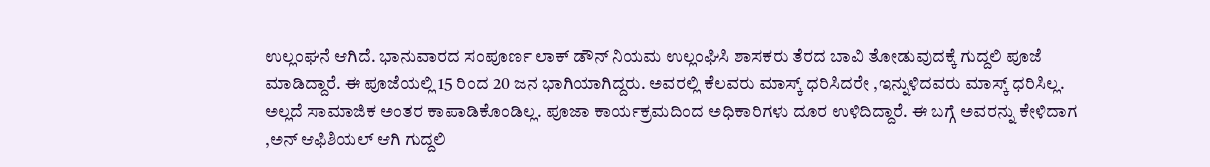ಉಲ್ಲಂಘನೆ ಆಗಿದೆ. ಭಾನುವಾರದ ಸಂಪೂರ್ಣ ಲಾಕ್ ಡೌನ್ ನಿಯಮ ಉಲ್ಲಂಘಿಸಿ ಶಾಸಕರು ತೆರದ ಬಾವಿ ತೋಡುವುದಕ್ಕೆ ಗುದ್ದಲಿ ಪೂಜೆ ಮಾಡಿದ್ದಾರೆ. ಈ ಪೂಜೆಯಲ್ಲಿ 15 ರಿಂದ 20 ಜನ ಭಾಗಿಯಾಗಿದ್ದರು. ಅವರಲ್ಲಿ ಕೆಲವರು ಮಾಸ್ಕ್ ಧರಿಸಿದರೇ ,ಇನ್ನುಳಿದವರು ಮಾಸ್ಕ್ ಧರಿಸಿಲ್ಲ. ಅಲ್ಲದೆ ಸಾಮಾಜಿಕ ಅಂತರ ಕಾಪಾಡಿಕೊಂಡಿಲ್ಲ. ಪೂಜಾ ಕಾರ್ಯಕ್ರಮದಿಂದ ಅಧಿಕಾರಿಗಳು ದೂರ ಉಳಿದಿದ್ದಾರೆ. ಈ ಬಗ್ಗೆ ಅವರನ್ನು ಕೇಳಿದಾಗ ,ಅನ್ ಆಫಿಶಿಯಲ್ ಆಗಿ ಗುದ್ದಲಿ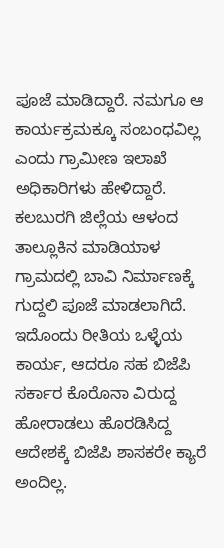ಪೂಜೆ ಮಾಡಿದ್ದಾರೆ. ನಮಗೂ ಆ ಕಾರ್ಯಕ್ರಮಕ್ಕೂ ಸಂಬಂಧವಿಲ್ಲ ಎಂದು ಗ್ರಾಮೀಣ ಇಲಾಖೆ ಅಧಿಕಾರಿಗಳು ಹೇಳಿದ್ದಾರೆ.
ಕಲಬುರಗಿ ಜಿಲ್ಲೆಯ ಆಳಂದ ತಾಲ್ಲೂಕಿನ ಮಾಡಿಯಾಳ ಗ್ರಾಮದಲ್ಲಿ ಬಾವಿ ನಿರ್ಮಾಣಕ್ಕೆ ಗುದ್ದಲಿ ಪೂಜೆ ಮಾಡಲಾಗಿದೆ. ಇದೊಂದು ರೀತಿಯ ಒಳ್ಳೆಯ ಕಾರ್ಯ, ಆದರೂ ಸಹ ಬಿಜೆಪಿ ಸರ್ಕಾರ ಕೊರೊನಾ ವಿರುದ್ದ ಹೋರಾಡಲು ಹೊರಡಿಸಿದ್ದ ಆದೇಶಕ್ಕೆ ಬಿಜೆಪಿ ಶಾಸಕರೇ ಕ್ಯಾರೆ ಅಂದಿಲ್ಲ.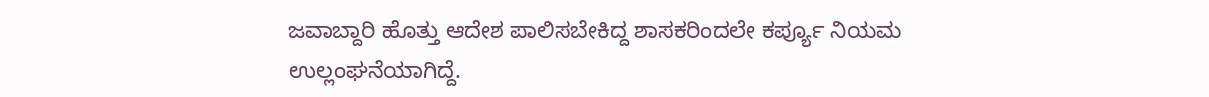ಜವಾಬ್ದಾರಿ ಹೊತ್ತು ಆದೇಶ ಪಾಲಿಸಬೇಕಿದ್ದ ಶಾಸಕರಿಂದಲೇ ಕರ್ಪ್ಯೂ ನಿಯಮ ಉಲ್ಲಂಘನೆಯಾಗಿದ್ದೆ.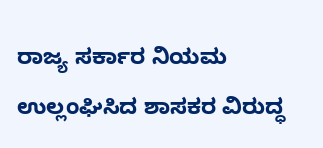ರಾಜ್ಯ ಸರ್ಕಾರ ನಿಯಮ ಉಲ್ಲಂಘಿಸಿದ ಶಾಸಕರ ವಿರುದ್ಧ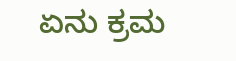ಏನು ಕ್ರಮ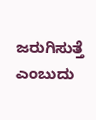ಜರುಗಿಸುತ್ತೆ ಎಂಬುದು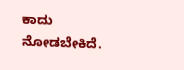ಕಾದು ನೋಡಬೇಕಿದೆ.